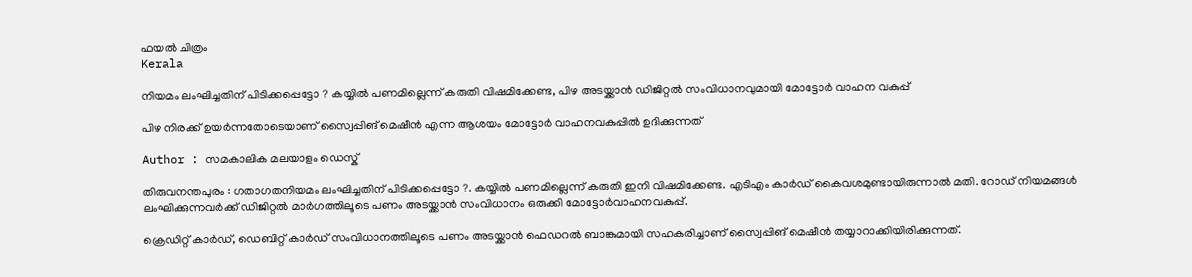ഫയല്‍ ചിത്രം
Kerala

നിയമം ലംഘിച്ചതിന് പിടിക്കപ്പെട്ടോ ? കയ്യില്‍ പണമില്ലെന്ന് കരുതി വിഷമിക്കേണ്ട, പിഴ അടയ്ക്കാന്‍ ഡിജിറ്റല്‍ സംവിധാനവുമായി മോട്ടോര്‍ വാഹന വകുപ്പ്

പിഴ നിരക്ക് ഉയര്‍ന്നതോടെയാണ് സ്വൈപ്പിങ് മെഷീന്‍ എന്ന ആശയം മോട്ടോര്‍ വാഹനവകുപ്പില്‍ ഉദിക്കുന്നത്

Author : സമകാലിക മലയാളം ഡെസ്ക്

തിരുവനന്തപുരം : ഗതാഗതനിയമം ലംഘിച്ചതിന് പിടിക്കപ്പെട്ടോ ?. കയ്യില്‍ പണമില്ലെന്ന് കരുതി ഇനി വിഷമിക്കേണ്ട. എടിഎം കാര്‍ഡ് കൈവശമുണ്ടായിരുന്നാല്‍ മതി. റോഡ് നിയമങ്ങള്‍ ലംഘിക്കുന്നവര്‍ക്ക് ഡിജിറ്റല്‍ മാര്‍ഗത്തിലൂടെ പണം അടയ്ക്കാന്‍ സംവിധാനം ഒരുക്കി മോട്ടോര്‍വാഹനവകുപ്പ്.

ക്രെഡിറ്റ് കാര്‍ഡ്, ഡെബിറ്റ് കാര്‍ഡ് സംവിധാനത്തിലൂടെ പണം അടയ്ക്കാന്‍ ഫെഡറല്‍ ബാങ്കുമായി സഹകരിച്ചാണ് സ്വൈപ്പിങ് മെഷീന്‍ തയ്യാറാക്കിയിരിക്കുന്നത്.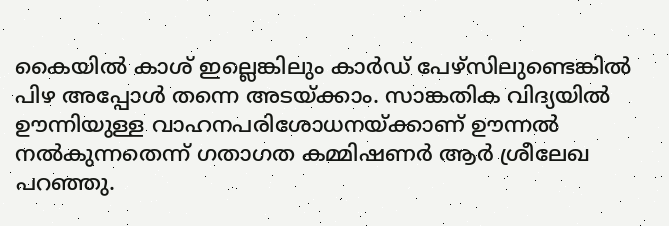കൈയില്‍ കാശ് ഇല്ലെങ്കിലും കാര്‍ഡ് പേഴ്‌സിലുണ്ടെങ്കില്‍ പിഴ അപ്പോള്‍ തന്നെ അടയ്ക്കാം. സാങ്കതിക വിദ്യയില്‍ ഊന്നിയുള്ള വാഹനപരിശോധനയ്ക്കാണ് ഊന്നല്‍ നല്‍കുന്നതെന്ന് ഗതാഗത കമ്മിഷണര്‍ ആര്‍ ശ്രീലേഖ പറഞ്ഞു.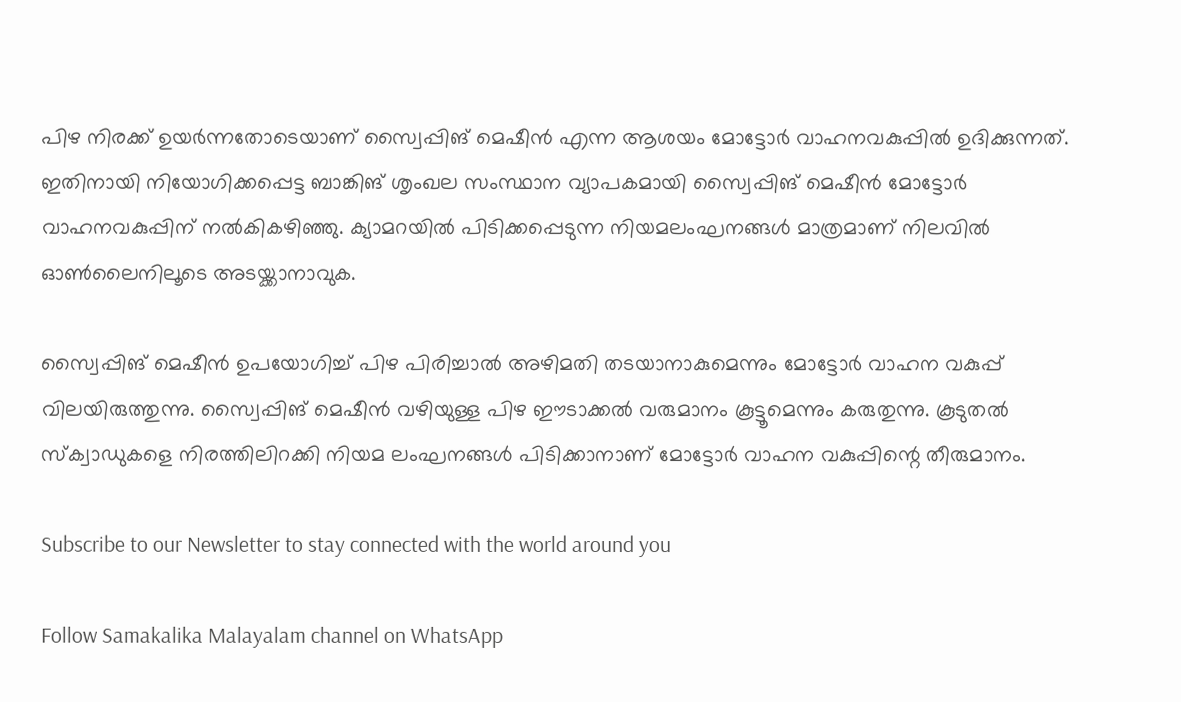പിഴ നിരക്ക് ഉയര്‍ന്നതോടെയാണ് സ്വൈപ്പിങ് മെഷീന്‍ എന്ന ആശയം മോട്ടോര്‍ വാഹനവകുപ്പില്‍ ഉദിക്കുന്നത്. ഇതിനായി നിയോഗിക്കപ്പെട്ട ബാങ്കിങ് ശൃംഖല സംസ്ഥാന വ്യാപകമായി സ്വൈപ്പിങ് മെഷീന്‍ മോട്ടോര്‍ വാഹനവകുപ്പിന് നല്‍കികഴിഞ്ഞു. ക്യാമറയില്‍ പിടിക്കപ്പെടുന്ന നിയമലംഘനങ്ങള്‍ മാത്രമാണ് നിലവില്‍ ഓണ്‍ലൈനിലൂടെ അടയ്ക്കാനാവുക.

സ്വൈപ്പിങ് മെഷീന്‍ ഉപയോഗിച്ച് പിഴ പിരിച്ചാല്‍ അഴിമതി തടയാനാകുമെന്നും മോട്ടോര്‍ വാഹന വകുപ്പ് വിലയിരുത്തുന്നു. സ്വൈപ്പിങ് മെഷീന്‍ വഴിയുള്ള പിഴ ഈടാക്കല്‍ വരുമാനം കൂട്ടൂമെന്നും കരുതുന്നു. കൂടുതല്‍ സ്‌ക്വാഡുകളെ നിരത്തിലിറക്കി നിയമ ലംഘനങ്ങള്‍ പിടിക്കാനാണ് മോട്ടോര്‍ വാഹന വകുപ്പിന്റെ തീരുമാനം.

Subscribe to our Newsletter to stay connected with the world around you

Follow Samakalika Malayalam channel on WhatsApp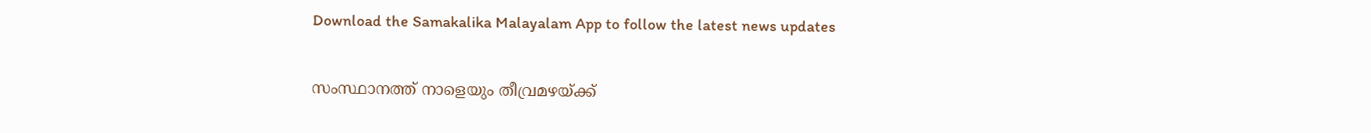Download the Samakalika Malayalam App to follow the latest news updates

സംസ്ഥാനത്ത് നാളെയും തീവ്രമഴയ്ക്ക്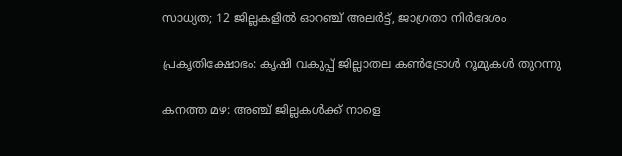സാധ്യത; 12 ജില്ലകളില്‍ ഓറഞ്ച് അലര്‍ട്ട്, ജാഗ്രതാ നിര്‍ദേശം

പ്രകൃതിക്ഷോഭം: കൃഷി വകുപ്പ് ജില്ലാതല കൺട്രോൾ റൂമുകൾ തുറന്നു

കനത്ത മഴ: അഞ്ച് ജില്ലകൾക്ക് നാളെ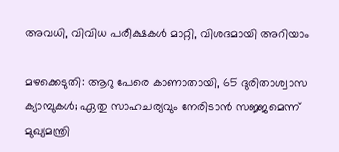അവധി, വിവിധ പരീക്ഷകൾ മാറ്റി, വിശദമായി അറിയാം

മഴക്കെടുതി: ആറു പേരെ കാണാതായി, 65 ദുരിതാശ്വാസ ക്യാമ്പുകള്‍; ഏതു സാഹചര്യവും നേരിടാൻ സജ്ജമെന്ന് മുഖ്യമന്ത്രി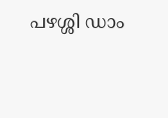പഴശ്ശി ഡാം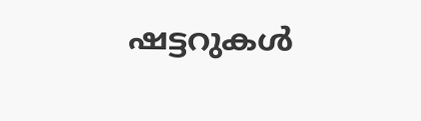ഷട്ടറുകള്‍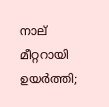നാല് മീറ്ററായി ഉയര്‍ത്തി;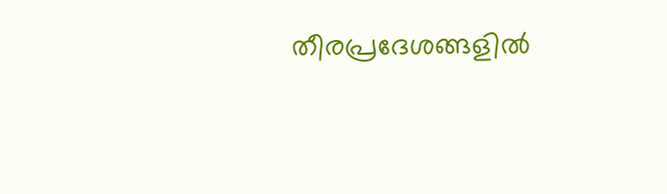തീരപ്രദേശങ്ങളില്‍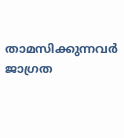താമസിക്കുന്നവര്‍ ജാഗ്രത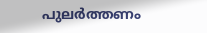പുലർത്തണം